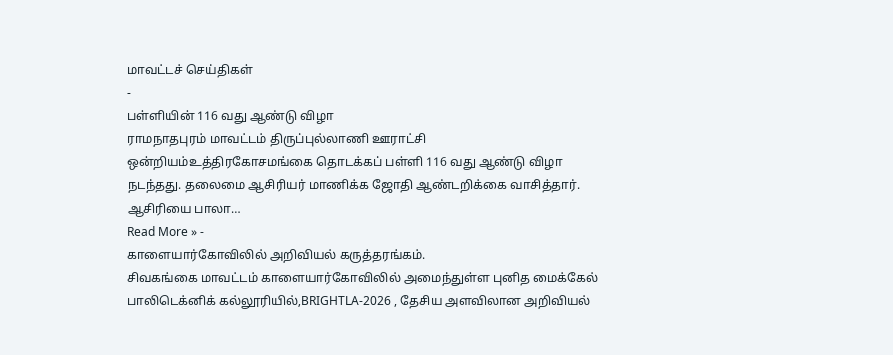மாவட்டச் செய்திகள்
-
பள்ளியின் 116 வது ஆண்டு விழா
ராமநாதபுரம் மாவட்டம் திருப்புல்லாணி ஊராட்சி ஒன்றியம்உத்திரகோசமங்கை தொடக்கப் பள்ளி 116 வது ஆண்டு விழா நடந்தது. தலைமை ஆசிரியர் மாணிக்க ஜோதி ஆண்டறிக்கை வாசித்தார். ஆசிரியை பாலா…
Read More » -
காளையார்கோவிலில் அறிவியல் கருத்தரங்கம்.
சிவகங்கை மாவட்டம் காளையார்கோவிலில் அமைந்துள்ள புனித மைக்கேல் பாலிடெக்னிக் கல்லூரியில்,BRIGHTLA-2026 , தேசிய அளவிலான அறிவியல்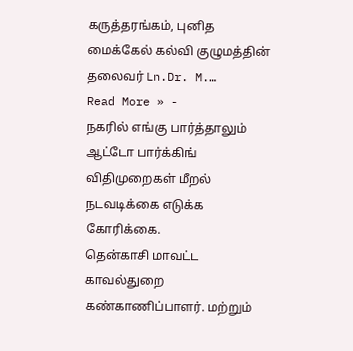கருத்தரங்கம், புனித மைக்கேல் கல்வி குழுமத்தின் தலைவர் Ln.Dr. M.…
Read More » -
நகரில் எங்கு பார்த்தாலும் ஆட்டோ பார்க்கிங் விதிமுறைகள் மீறல் நடவடிக்கை எடுக்க கோரிக்கை.
தென்காசி மாவட்ட காவல்துறை கண்காணிப்பாளர். மற்றும்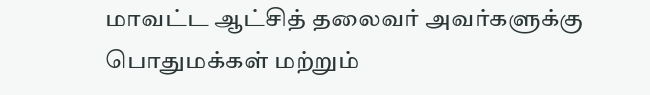மாவட்ட ஆட்சித் தலைவர் அவர்களுக்கு பொதுமக்கள் மற்றும்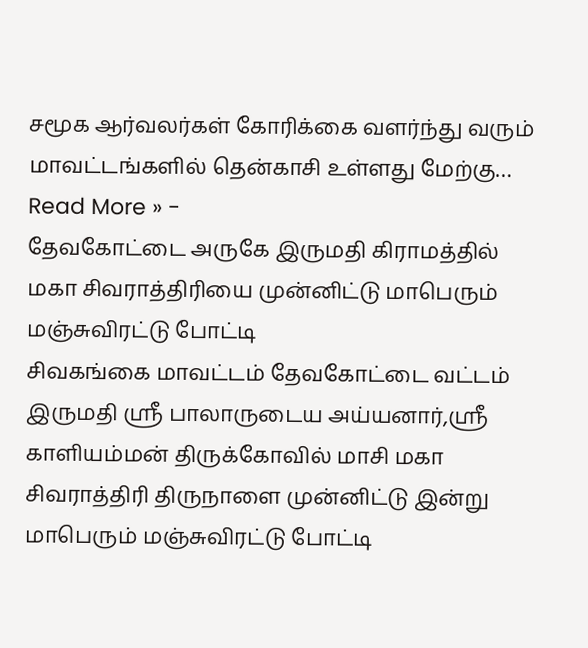சமூக ஆர்வலர்கள் கோரிக்கை வளர்ந்து வரும் மாவட்டங்களில் தென்காசி உள்ளது மேற்கு…
Read More » -
தேவகோட்டை அருகே இருமதி கிராமத்தில் மகா சிவராத்திரியை முன்னிட்டு மாபெரும் மஞ்சுவிரட்டு போட்டி
சிவகங்கை மாவட்டம் தேவகோட்டை வட்டம் இருமதி ஸ்ரீ பாலாருடைய அய்யனார்,ஸ்ரீ காளியம்மன் திருக்கோவில் மாசி மகா சிவராத்திரி திருநாளை முன்னிட்டு இன்று மாபெரும் மஞ்சுவிரட்டு போட்டி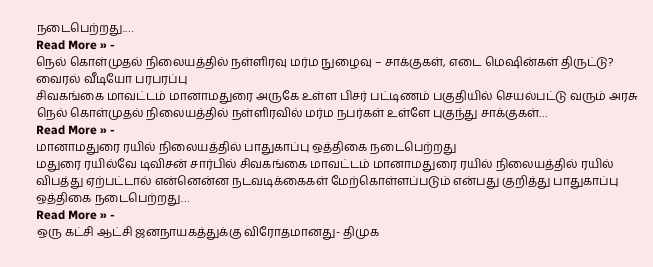நடைபெற்றது.…
Read More » -
நெல் கொள்முதல் நிலையத்தில் நள்ளிரவு மர்ம நுழைவு – சாக்குகள், எடை மெஷின்கள் திருட்டு? வைரல் வீடியோ பரபரப்பு
சிவகங்கை மாவட்டம் மானாமதுரை அருகே உள்ள பிசர் பட்டிணம் பகுதியில் செயல்பட்டு வரும் அரசு நெல் கொள்முதல் நிலையத்தில் நள்ளிரவில் மர்ம நபர்கள் உள்ளே புகுந்து சாக்குகள்…
Read More » -
மானாமதுரை ரயில் நிலையத்தில் பாதுகாப்பு ஒத்திகை நடைபெற்றது
மதுரை ரயில்வே டிவிசன் சார்பில் சிவகங்கை மாவட்டம் மானாமதுரை ரயில் நிலையத்தில் ரயில் விபத்து ஏற்பட்டால் என்னென்ன நடவடிக்கைகள் மேற்கொள்ளப்படும் என்பது குறித்து பாதுகாப்பு ஒத்திகை நடைபெற்றது…
Read More » -
ஒரு கட்சி ஆட்சி ஜனநாயகத்துக்கு விரோதமானது- திமுக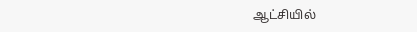ஆட்சியில்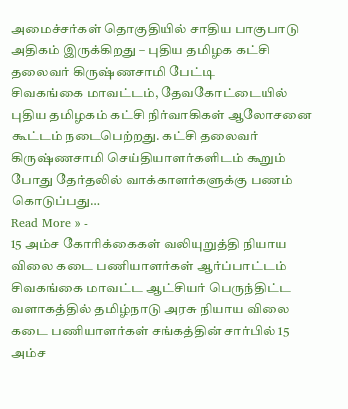அமைச்சர்கள் தொகுதியில் சாதிய பாகுபாடு அதிகம் இருக்கிறது – புதிய தமிழக கட்சி தலைவர் கிருஷ்ணசாமி பேட்டி
சிவகங்கை மாவட்டம், தேவகோட்டையில் புதிய தமிழகம் கட்சி நிர்வாகிகள் ஆலோசனை கூட்டம் நடைபெற்றது. கட்சி தலைவர் கிருஷ்ணசாமி செய்தியாளர்களிடம் கூறும் போது தேர்தலில் வாக்காளர்களுக்கு பணம் கொடுப்பது…
Read More » -
15 அம்ச கோரிக்கைகள் வலியுறுத்தி நியாய விலை கடை பணியாளர்கள் ஆர்ப்பாட்டம்
சிவகங்கை மாவட்ட ஆட்சியர் பெருந்திட்ட வளாகத்தில் தமிழ்நாடு அரசு நியாய விலை கடை பணியாளர்கள் சங்கத்தின் சார்பில் 15 அம்ச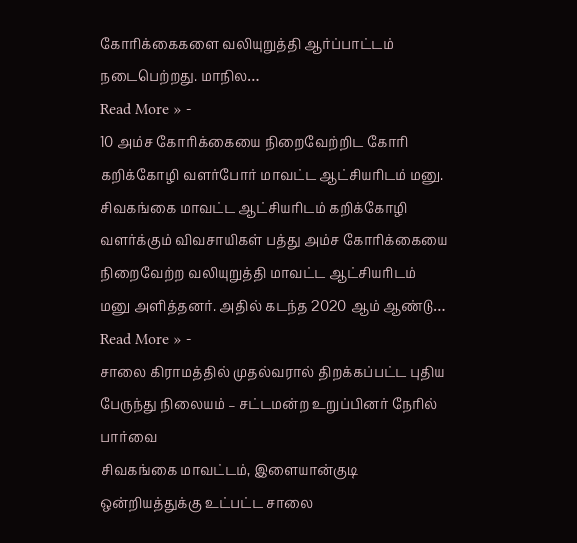கோரிக்கைகளை வலியுறுத்தி ஆர்ப்பாட்டம் நடைபெற்றது. மாநில…
Read More » -
10 அம்ச கோரிக்கையை நிறைவேற்றிட கோரி கறிக்கோழி வளர்போர் மாவட்ட ஆட்சியரிடம் மனு.
சிவகங்கை மாவட்ட ஆட்சியரிடம் கறிக்கோழி வளர்க்கும் விவசாயிகள் பத்து அம்ச கோரிக்கையை நிறைவேற்ற வலியுறுத்தி மாவட்ட ஆட்சியரிடம் மனு அளித்தனர். அதில் கடந்த 2020 ஆம் ஆண்டு…
Read More » -
சாலை கிராமத்தில் முதல்வரால் திறக்கப்பட்ட புதிய பேருந்து நிலையம் – சட்டமன்ற உறுப்பினர் நேரில் பார்வை
சிவகங்கை மாவட்டம், இளையான்குடி ஒன்றியத்துக்கு உட்பட்ட சாலை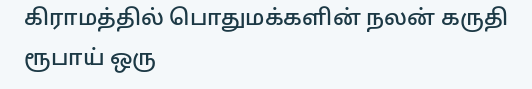கிராமத்தில் பொதுமக்களின் நலன் கருதி ரூபாய் ஒரு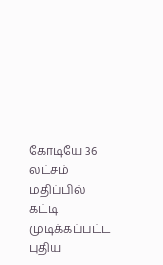கோடியே 36 லட்சம் மதிப்பில் கட்டி முடிக்கப்பட்ட புதிய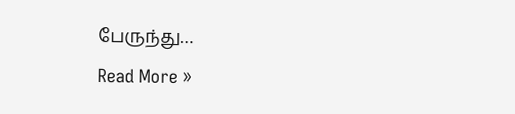பேருந்து…
Read More »